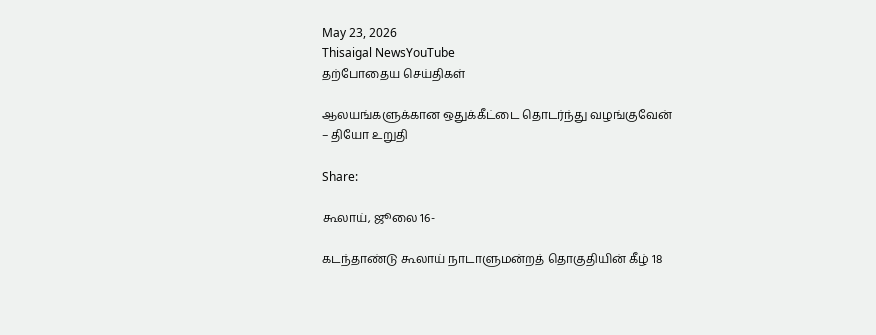May 23, 2026
Thisaigal NewsYouTube
தற்போதைய செய்திகள்

ஆலயங்களுக்கான ஒதுக்கீட்டை தொடர்ந்து வழங்குவேன் – தியோ உறுதி

Share:

கூலாய், ஜூலை 16-

கடந்தாண்டு கூலாய் நாடாளுமன்றத் தொகுதியின் கீழ் 18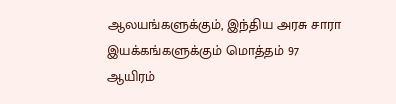ஆலயங்களுக்கும், இந்திய அரசு சாரா இயக்கங்களுக்கும் மொத்தம் 97 ஆயிரம்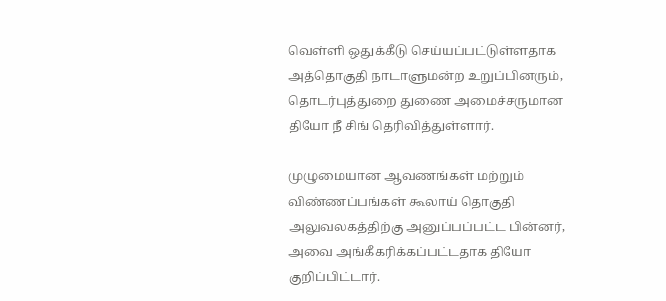வெள்ளி ஒதுக்கீடு செய்யப்பட்டுள்ளதாக அத்தொகுதி நாடாளுமன்ற உறுப்பினரும், தொடர்புத்துறை துணை அமைச்சருமான தியோ நீ சிங் தெரிவித்துள்ளார்.

முழுமையான ஆவணங்கள் மற்றும் விண்ணப்பங்கள் கூலாய் தொகுதி அலுவலகத்திற்கு அனுப்பப்பட்ட பின்னர், அவை அங்கீகரிக்கப்பட்டதாக தியோ குறிப்பிட்டார்.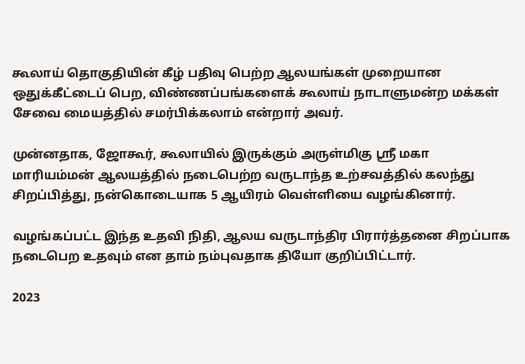கூலாய் தொகுதியின் கீழ் பதிவு பெற்ற ஆலயங்கள் முறையான ஒதுக்கீட்டைப் பெற, விண்ணப்பங்களைக் கூலாய் நாடாளுமன்ற மக்கள் சேவை மையத்தில் சமர்பிக்கலாம் என்றார் அவர்.

முன்னதாக, ஜோகூர், கூலாயில் இருக்கும் அருள்மிகு ஸ்ரீ மகா மாரியம்மன் ஆலயத்தில் நடைபெற்ற வருடாந்த உற்சவத்தில் கலந்து சிறப்பித்து, நன்கொடையாக 5 ஆயிரம் வெள்ளியை வழங்கினார்.

வழங்கப்பட்ட இந்த உதவி நிதி, ஆலய வருடாந்திர பிரார்த்தனை சிறப்பாக நடைபெற உதவும் என தாம் நம்புவதாக தியோ குறிப்பிட்டார்.

2023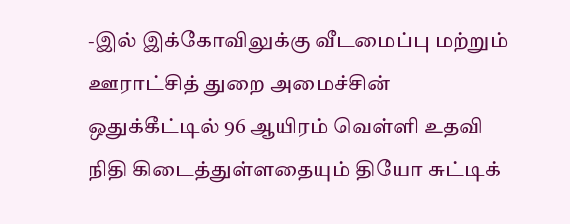-இல் இக்கோவிலுக்கு வீடமைப்பு மற்றும் ஊராட்சித் துறை அமைச்சின் ஒதுக்கீட்டில் 96 ஆயிரம் வெள்ளி உதவி நிதி கிடைத்துள்ளதையும் தியோ சுட்டிக்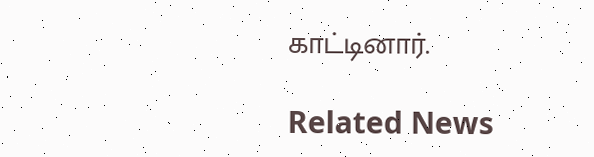காட்டினார்.

Related News